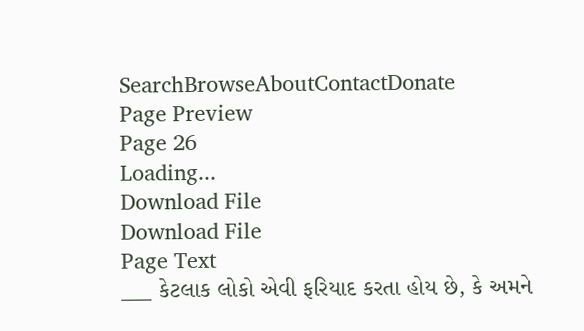SearchBrowseAboutContactDonate
Page Preview
Page 26
Loading...
Download File
Download File
Page Text
___ કેટલાક લોકો એવી ફરિયાદ કરતા હોય છે, કે અમને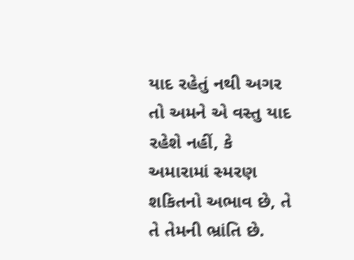યાદ રહેતું નથી અગર તો અમને એ વસ્તુ યાદ રહેશે નહીં, કે અમારામાં સ્મરણ શકિતનો અભાવ છે, તે તે તેમની ભ્રાંતિ છે.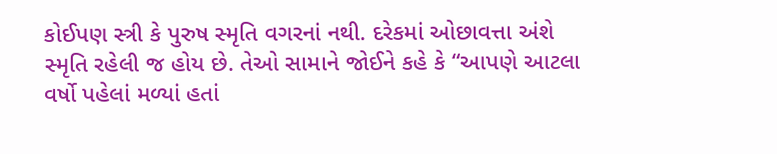કોઈપણ સ્ત્રી કે પુરુષ સ્મૃતિ વગરનાં નથી. દરેકમાં ઓછાવત્તા અંશે સ્મૃતિ રહેલી જ હોય છે. તેઓ સામાને જોઈને કહે કે “આપણે આટલા વર્ષો પહેલાં મળ્યાં હતાં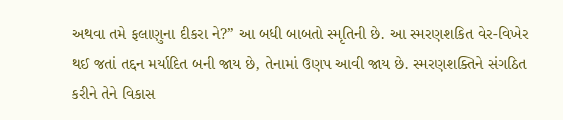અથવા તમે ફલાણુના દીકરા ને?” આ બધી બાબતો સ્મૃતિની છે. આ સ્મરણશકિત વેર-વિખેર થઈ જતાં તદ્દન મર્યાદિત બની જાય છે, તેનામાં ઉણપ આવી જાય છે. સ્મરણશક્તિને સંગઠિત કરીને તેને વિકાસ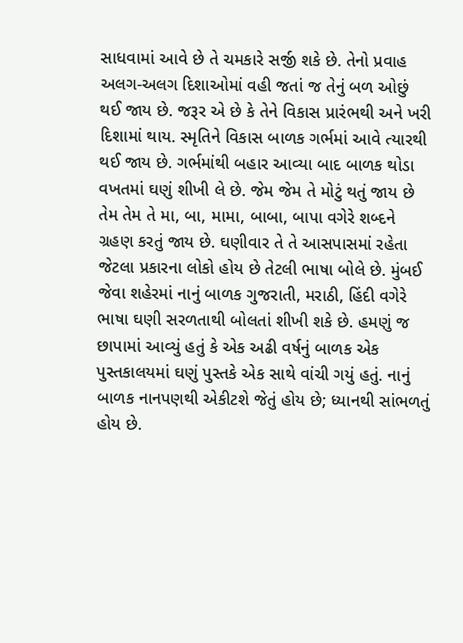સાધવામાં આવે છે તે ચમકારે સર્જી શકે છે. તેનો પ્રવાહ અલગ-અલગ દિશાઓમાં વહી જતાં જ તેનું બળ ઓછું થઈ જાય છે. જરૂર એ છે કે તેને વિકાસ પ્રારંભથી અને ખરી દિશામાં થાય. સ્મૃતિને વિકાસ બાળક ગર્ભમાં આવે ત્યારથી થઈ જાય છે. ગર્ભમાંથી બહાર આવ્યા બાદ બાળક થોડા વખતમાં ઘણું શીખી લે છે. જેમ જેમ તે મોટું થતું જાય છે તેમ તેમ તે મા, બા, મામા, બાબા, બાપા વગેરે શબ્દને ગ્રહણ કરતું જાય છે. ઘણીવાર તે તે આસપાસમાં રહેતા જેટલા પ્રકારના લોકો હોય છે તેટલી ભાષા બોલે છે. મુંબઈ જેવા શહેરમાં નાનું બાળક ગુજરાતી, મરાઠી, હિંદી વગેરે ભાષા ઘણી સરળતાથી બોલતાં શીખી શકે છે. હમણું જ છાપામાં આવ્યું હતું કે એક અઢી વર્ષનું બાળક એક પુસ્તકાલયમાં ઘણું પુસ્તકે એક સાથે વાંચી ગયું હતું. નાનું બાળક નાનપણથી એકીટશે જેતું હોય છે; ધ્યાનથી સાંભળતું હોય છે.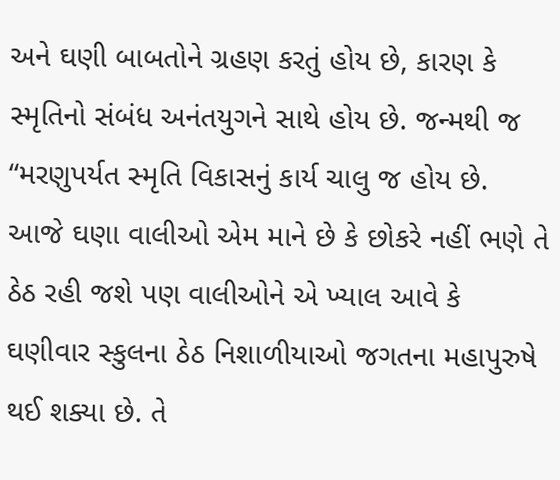અને ઘણી બાબતોને ગ્રહણ કરતું હોય છે, કારણ કે સ્મૃતિનો સંબંધ અનંતયુગને સાથે હોય છે. જન્મથી જ “મરણુપર્યત સ્મૃતિ વિકાસનું કાર્ય ચાલુ જ હોય છે. આજે ઘણા વાલીઓ એમ માને છે કે છોકરે નહીં ભણે તે ઠેઠ રહી જશે પણ વાલીઓને એ ખ્યાલ આવે કે ઘણીવાર સ્કુલના ઠેઠ નિશાળીયાઓ જગતના મહાપુરુષે થઈ શક્યા છે. તે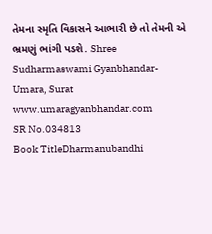તેમના સ્મૃતિ વિકાસને આભારી છે તો તેમની એ ભ્રમણું ભાંગી પડશે. Shree Sudharmaswami Gyanbhandar-Umara, Surat www.umaragyanbhandar.com
SR No.034813
Book TitleDharmanubandhi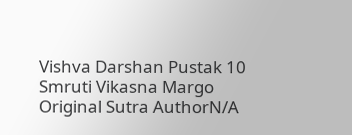Vishva Darshan Pustak 10 Smruti Vikasna Margo
Original Sutra AuthorN/A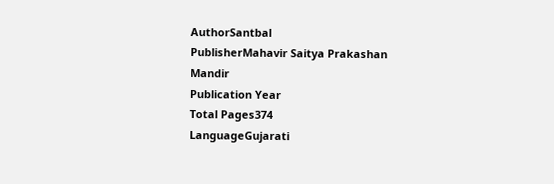AuthorSantbal
PublisherMahavir Saitya Prakashan Mandir
Publication Year
Total Pages374
LanguageGujarati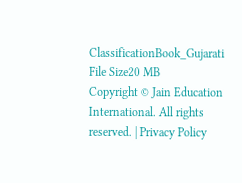ClassificationBook_Gujarati
File Size20 MB
Copyright © Jain Education International. All rights reserved. | Privacy Policy